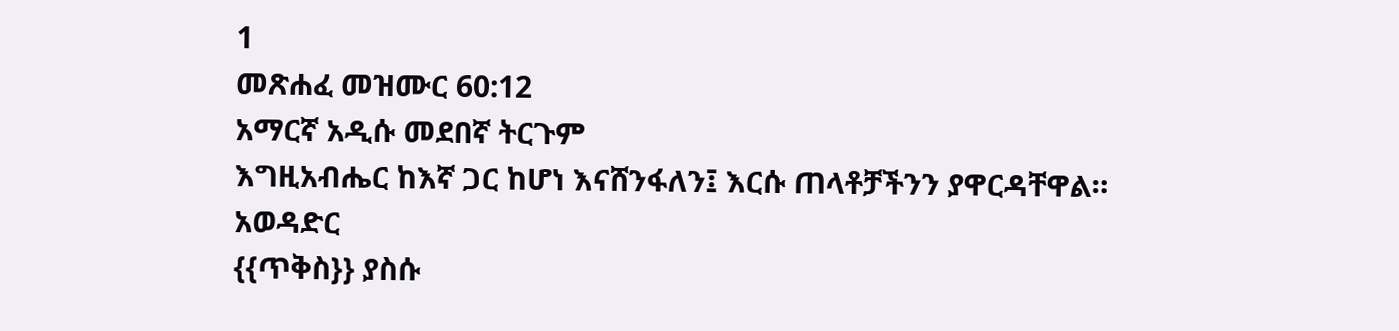1
መጽሐፈ መዝሙር 60:12
አማርኛ አዲሱ መደበኛ ትርጉም
እግዚአብሔር ከእኛ ጋር ከሆነ እናሸንፋለን፤ እርሱ ጠላቶቻችንን ያዋርዳቸዋል።
አወዳድር
{{ጥቅስ}} ያስሱ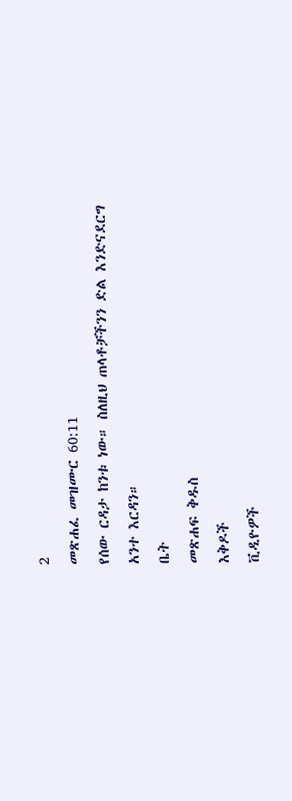2
መጽሐፈ መዝሙር 60:11
የሰው ርዳታ ከንቱ ነው። ስለዚህ ጠላቶቻችንን ድል እንድናደርግ አንተ እርዳን።
ቤት
መጽሐፍ ቅዱስ
እቅዶች
ቪዲዮዎች